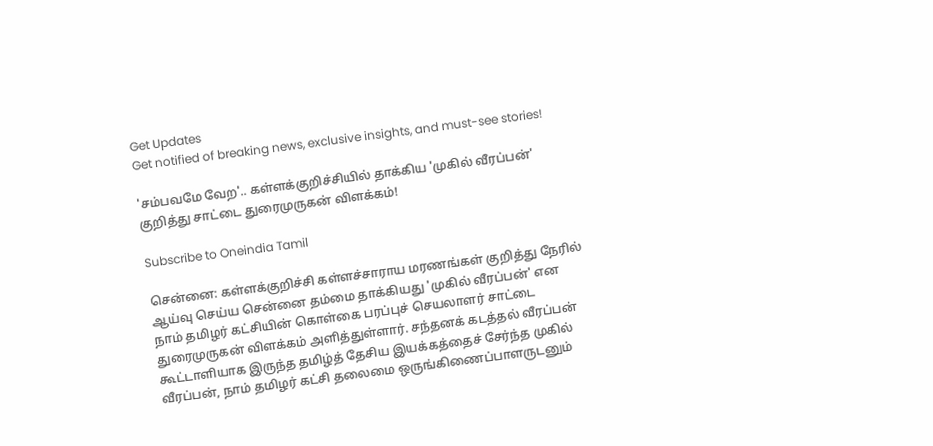Get Updates
Get notified of breaking news, exclusive insights, and must-see stories!

'சம்பவமே வேற'.. கள்ளக்குறிச்சியில் தாக்கிய 'முகில் வீரப்பன்' குறித்து சாட்டை துரைமுருகன் விளக்கம்!

Subscribe to Oneindia Tamil

சென்னை: கள்ளக்குறிச்சி கள்ளச்சாராய மரணங்கள் குறித்து நேரில் ஆய்வு செய்ய சென்னை தம்மை தாக்கியது 'முகில் வீரப்பன்' என நாம் தமிழர் கட்சியின் கொள்கை பரப்புச் செயலாளர் சாட்டை துரைமுருகன் விளக்கம் அளித்துள்ளார். சந்தனக் கடத்தல் வீரப்பன் கூட்டாளியாக இருந்த தமிழ்த் தேசிய இயக்கத்தைச் சேர்ந்த முகில் வீரப்பன், நாம் தமிழர் கட்சி தலைமை ஒருங்கிணைப்பாளருடனும்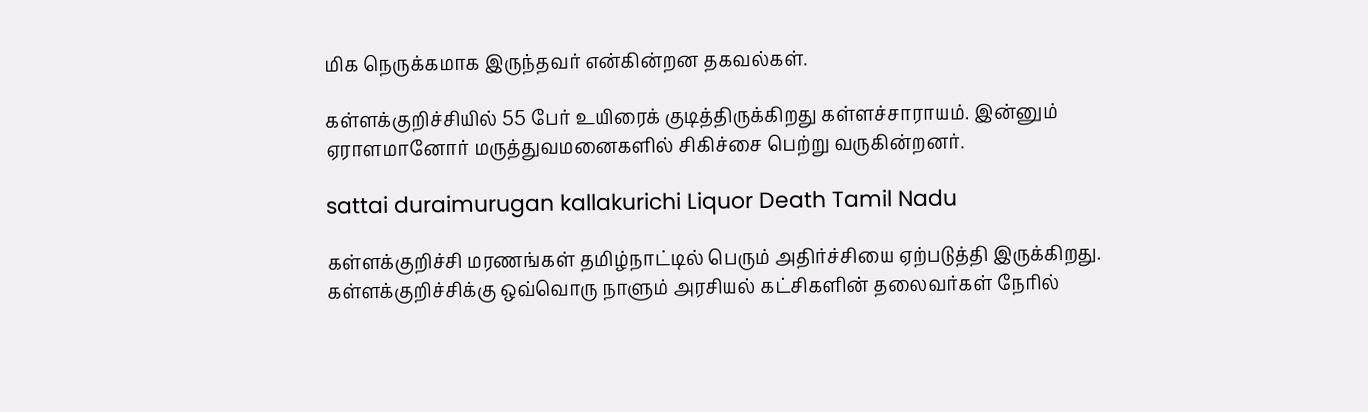மிக நெருக்கமாக இருந்தவர் என்கின்றன தகவல்கள்.

கள்ளக்குறிச்சியில் 55 பேர் உயிரைக் குடித்திருக்கிறது கள்ளச்சாராயம். இன்னும் ஏராளமானோர் மருத்துவமனைகளில் சிகிச்சை பெற்று வருகின்றனர்.

sattai duraimurugan kallakurichi Liquor Death Tamil Nadu

கள்ளக்குறிச்சி மரணங்கள் தமிழ்நாட்டில் பெரும் அதிர்ச்சியை ஏற்படுத்தி இருக்கிறது. கள்ளக்குறிச்சிக்கு ஒவ்வொரு நாளும் அரசியல் கட்சிகளின் தலைவர்கள் நேரில்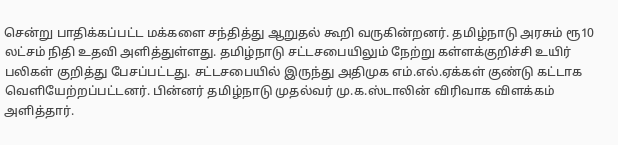சென்று பாதிக்கப்பட்ட மக்களை சந்தித்து ஆறுதல் கூறி வருகின்றனர். தமிழ்நாடு அரசும் ரூ10 லட்சம் நிதி உதவி அளித்துள்ளது. தமிழ்நாடு சட்டசபையிலும் நேற்று கள்ளக்குறிச்சி உயிர் பலிகள் குறித்து பேசப்பட்டது. சட்டசபையில் இருந்து அதிமுக எம்.எல்.ஏக்கள் குண்டு கட்டாக வெளியேற்றப்பட்டனர். பின்னர் தமிழ்நாடு முதல்வர் மு.க.ஸ்டாலின் விரிவாக விளக்கம் அளித்தார்.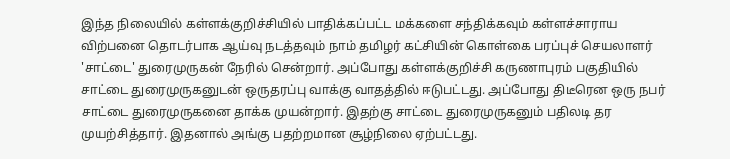இந்த நிலையில் கள்ளக்குறிச்சியில் பாதிக்கப்பட்ட மக்களை சந்திக்கவும் கள்ளச்சாராய விற்பனை தொடர்பாக ஆய்வு நடத்தவும் நாம் தமிழர் கட்சியின் கொள்கை பரப்புச் செயலாளர் 'சாட்டை' துரைமுருகன் நேரில் சென்றார். அப்போது கள்ளக்குறிச்சி கருணாபுரம் பகுதியில் சாட்டை துரைமுருகனுடன் ஒருதரப்பு வாக்கு வாதத்தில் ஈடுபட்டது. அப்போது திடீரென ஒரு நபர் சாட்டை துரைமுருகனை தாக்க முயன்றார். இதற்கு சாட்டை துரைமுருகனும் பதிலடி தர முயற்சித்தார். இதனால் அங்கு பதற்றமான சூழ்நிலை ஏற்பட்டது.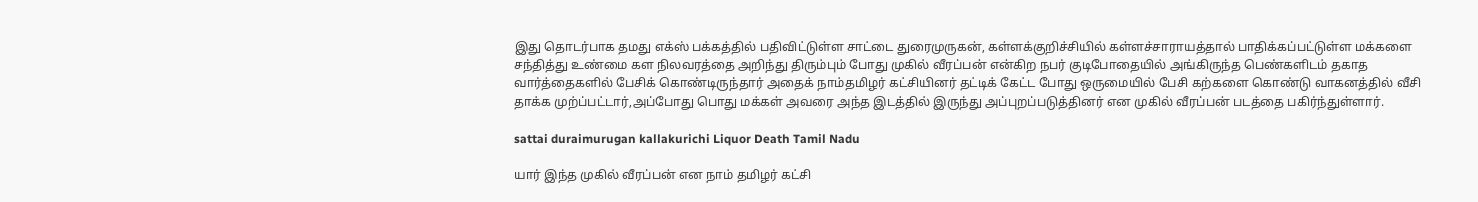இது தொடர்பாக தமது எக்ஸ் பக்கத்தில் பதிவிட்டுள்ள சாட்டை துரைமுருகன், கள்ளக்குறிச்சியில் கள்ளச்சாராயத்தால் பாதிக்கப்பட்டுள்ள மக்களை சந்தித்து உண்மை கள நிலவரத்தை அறிந்து திரும்பும் போது முகில் வீரப்பன் என்கிற நபர் குடிபோதையில் அங்கிருந்த பெண்களிடம் தகாத வார்த்தைகளில் பேசிக் கொண்டிருந்தார் அதைக் நாம்தமிழர் கட்சியினர் தட்டிக் கேட்ட போது ஒருமையில் பேசி கற்களை கொண்டு வாகனத்தில் வீசி தாக்க முற்ப்பட்டார்,அப்போது பொது மக்கள் அவரை அந்த இடத்தில் இருந்து அப்புறப்படுத்தினர் என முகில் வீரப்பன் படத்தை பகிர்ந்துள்ளார்.

sattai duraimurugan kallakurichi Liquor Death Tamil Nadu

யார் இந்த முகில் வீரப்பன் என நாம் தமிழர் கட்சி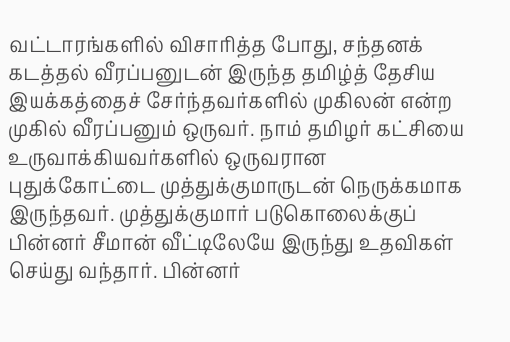வட்டாரங்களில் விசாரித்த போது, சந்தனக் கடத்தல் வீரப்பனுடன் இருந்த தமிழ்த் தேசிய இயக்கத்தைச் சேர்ந்தவர்களில் முகிலன் என்ற முகில் வீரப்பனும் ஒருவர். நாம் தமிழர் கட்சியை உருவாக்கியவர்களில் ஒருவரான புதுக்கோட்டை முத்துக்குமாருடன் நெருக்கமாக இருந்தவர். முத்துக்குமார் படுகொலைக்குப் பின்னர் சீமான் வீட்டிலேயே இருந்து உதவிகள் செய்து வந்தார். பின்னர்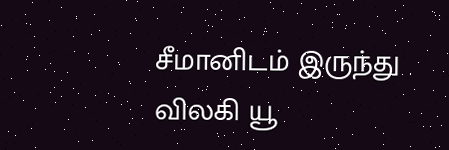சீமானிடம் இருந்து விலகி யூ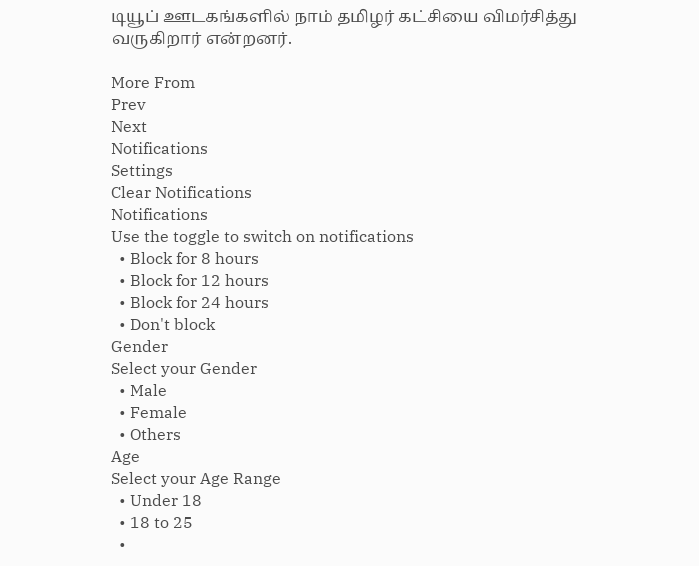டியூப் ஊடகங்களில் நாம் தமிழர் கட்சியை விமர்சித்து வருகிறார் என்றனர்.

More From
Prev
Next
Notifications
Settings
Clear Notifications
Notifications
Use the toggle to switch on notifications
  • Block for 8 hours
  • Block for 12 hours
  • Block for 24 hours
  • Don't block
Gender
Select your Gender
  • Male
  • Female
  • Others
Age
Select your Age Range
  • Under 18
  • 18 to 25
  •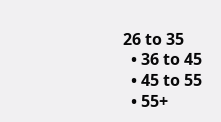26 to 35
  • 36 to 45
  • 45 to 55
  • 55+